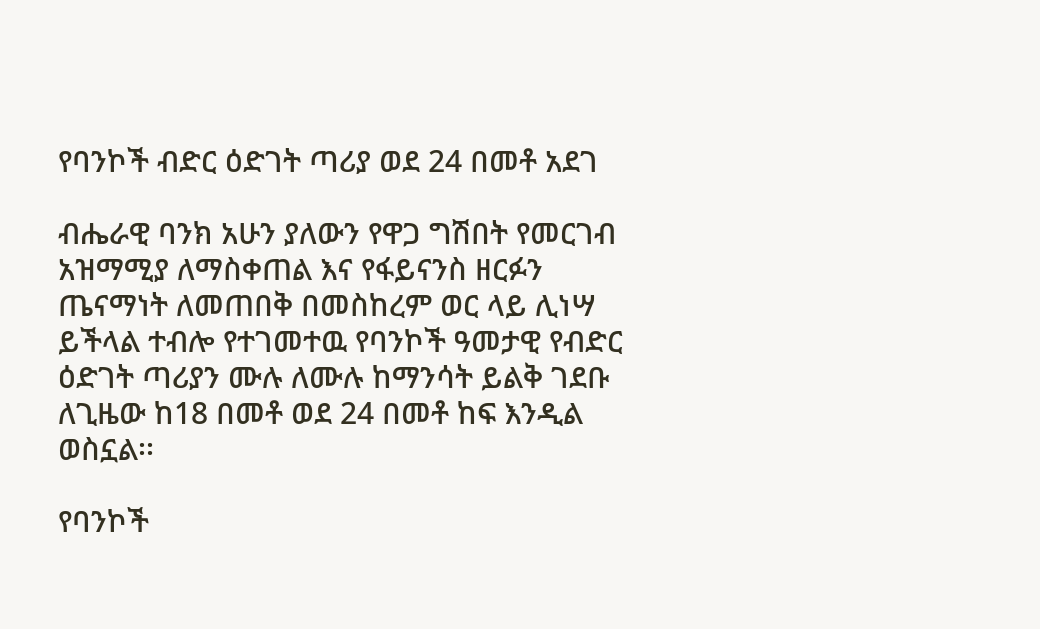የባንኮች ብድር ዕድገት ጣሪያ ወደ 24 በመቶ አደገ

ብሔራዊ ባንክ አሁን ያለውን የዋጋ ግሽበት የመርገብ አዝማሚያ ለማስቀጠል እና የፋይናንስ ዘርፉን ጤናማነት ለመጠበቅ በመስከረም ወር ላይ ሊነሣ ይችላል ተብሎ የተገመተዉ የባንኮች ዓመታዊ የብድር ዕድገት ጣሪያን ሙሉ ለሙሉ ከማንሳት ይልቅ ገደቡ ለጊዜው ከ18 በመቶ ወደ 24 በመቶ ከፍ እንዲል ወስኗል፡፡

የባንኮች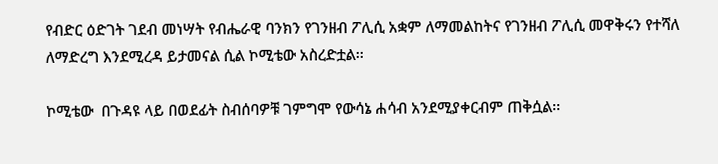የብድር ዕድገት ገደብ መነሣት የብሔራዊ ባንክን የገንዘብ ፖሊሲ አቋም ለማመልከትና የገንዘብ ፖሊሲ መዋቅሩን የተሻለ ለማድረግ እንደሚረዳ ይታመናል ሲል ኮሚቴው አስረድቷል፡፡

ኮሚቴው  በጉዳዩ ላይ በወደፊት ስብሰባዎቹ ገምግሞ የውሳኔ ሐሳብ አንደሚያቀርብም ጠቅሷል፡፡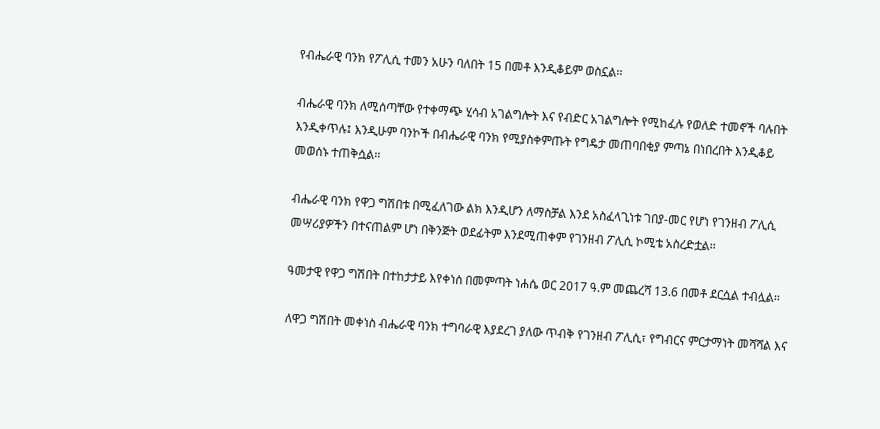የብሔራዊ ባንክ የፖሊሲ ተመን አሁን ባለበት 15 በመቶ እንዲቆይም ወስኗል፡፡

ብሔራዊ ባንክ ለሚሰጣቸው የተቀማጭ ሂሳብ አገልግሎት እና የብድር አገልግሎት የሚከፈሉ የወለድ ተመኖች ባሉበት እንዲቀጥሉ፤ እንዲሁም ባንኮች በብሔራዊ ባንክ የሚያስቀምጡት የግዴታ መጠባበቂያ ምጣኔ በነበረበት እንዲቆይ መወሰኑ ተጠቅሷል፡፡

ብሔራዊ ባንክ የዋጋ ግሽበቱ በሚፈለገው ልክ እንዲሆን ለማስቻል እንደ አስፈላጊነቱ ገበያ-መር የሆነ የገንዘብ ፖሊሲ መሣሪያዎችን በተናጠልም ሆነ በቅንጅት ወደፊትም እንደሚጠቀም የገንዘብ ፖሊሲ ኮሚቴ አስረድቷል፡፡

ዓመታዊ የዋጋ ግሽበት በተከታታይ እየቀነሰ በመምጣት ነሐሴ ወር 2017 ዓ.ም መጨረሻ 13.6 በመቶ ደርሷል ተብሏል፡፡

ለዋጋ ግሽበት መቀነስ ብሔራዊ ባንክ ተግባራዊ እያደረገ ያለው ጥብቅ የገንዘብ ፖሊሲ፣ የግብርና ምርታማነት መሻሻል እና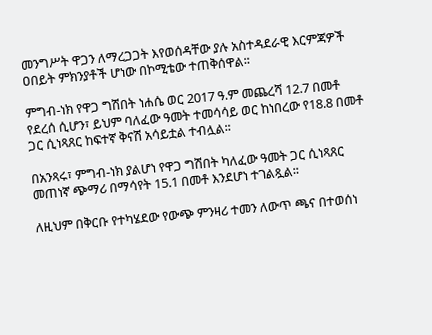መንግሥት ዋጋን ለማረጋጋት እየወሰዳቸው ያሉ አስተዳደራዊ እርምጃዎች  ዐበይት ምክንያቶች ሆነው በኮሚቴው ተጠቅሰዋል፡፡

ምግብ-ነክ የዋጋ ግሽበት ነሐሴ ወር 2017 ዓ.ም መጨረሻ 12.7 በመቶ የደረሰ ሲሆን፣ ይህም ባለፈው ዓመት ተመሳሳይ ወር ከነበረው የ18.8 በመቶ ጋር ሲነጻጸር ከፍተኛ ቅናሽ አሳይቷል ተብሏል፡፡

በአንጻሩ፣ ምግብ-ነክ ያልሆነ የዋጋ ግሽበት ካለፈው ዓመት ጋር ሲነጻጸር መጠነኛ ጭማሪ በማሳየት 15.1 በመቶ እንደሆነ ተገልጿል፡፡

ለዚህም በቅርቡ የተካሄደው የውጭ ምንዛሪ ተመን ለውጥ ጫና በተወሰነ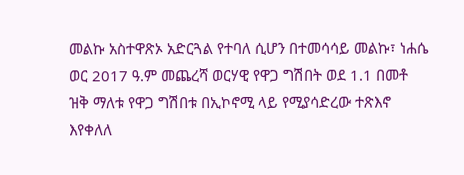መልኩ አስተዋጽኦ አድርጓል የተባለ ሲሆን በተመሳሳይ መልኩ፣ ነሐሴ ወር 2017 ዓ.ም መጨረሻ ወርሃዊ የዋጋ ግሽበት ወደ 1.1 በመቶ ዝቅ ማለቱ የዋጋ ግሽበቱ በኢኮኖሚ ላይ የሚያሳድረው ተጽእኖ እየቀለለ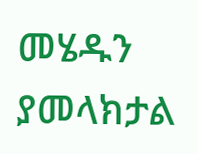መሄዱን ያመላክታል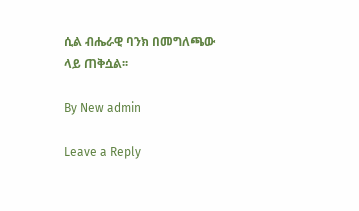ሲል ብሔራዊ ባንክ በመግለጫው ላይ ጠቅሷል፡፡

By New admin

Leave a Reply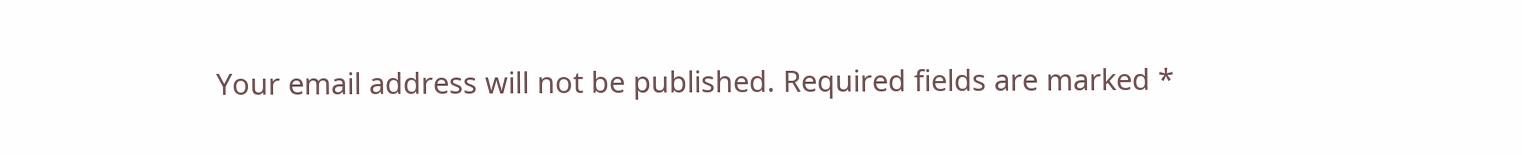Your email address will not be published. Required fields are marked *